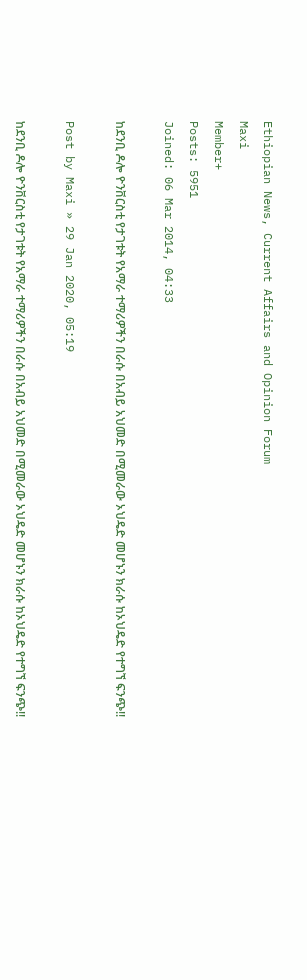Ethiopian News, Current Affairs and Opinion Forum
Maxi
Member+
Posts: 5951
Joined: 06 Mar 2014, 04:33

ከደንቢ ዶሎ ዮንቨርስቲ የታገቱት የአማራ ተማሪዎችን በራሱ በአብይ አህመድ በሚመራው ኦህዴድ መሆኑን ክራሱ ከኦህዴድ የተግኘ ፍንጭ!!

Post by Maxi » 29 Jan 2020, 05:19

ከደንቢ ዶሎ ዮንቨርስቲ የታገቱት የአማራ ተማሪዎችን በራሱ በአብይ አህመድ በሚመራው ኦህዴድ መሆኑን ክራሱ ከኦህዴድ የተግኘ ፍንጭ!!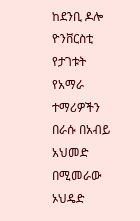ከደንቢ ዶሎ ዮንቨርስቲ የታገቱት የአማራ ተማሪዎችን በራሱ በአብይ አህመድ በሚመራው ኦህዴድ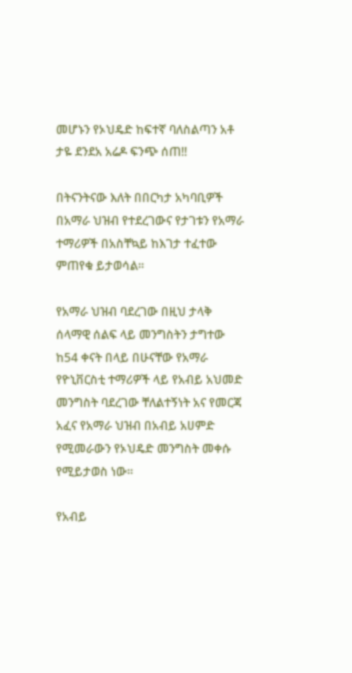መሆኑን የኦህዴድ ከፍተኛ ባለስልጣን አቶ ታዬ ደንደአ አሬዶ ፍንጭ ሰጠ!!

በትናንትናው እለት በበርካታ አካባቢዎች በአማራ ህዝብ የተደረገውና የታገቱን የአማራ ተማሪዎች በአስቸኳይ ከእገታ ተፈተው ምጠየቁ ይታወሳል።

የአማራ ህዝብ ባደረገው በዚህ ታላቅ ሰላማዊ ሰልፍ ላይ መንግስትን ታግተው ከ54 ቀናት በላይ በሁናቸው የአማራ የዮኒቨርስቲ ተማሪዎች ላይ የአብይ አህመድ መንግስት ባደረገው ቸለልተኝነት አና የመርጃ አፈና የአማራ ህዝብ በአብይ አሀምድ የሚመራውን የኦህዴድ መንግስት መቀሱ የሚይታወስ ነው።

የአብይ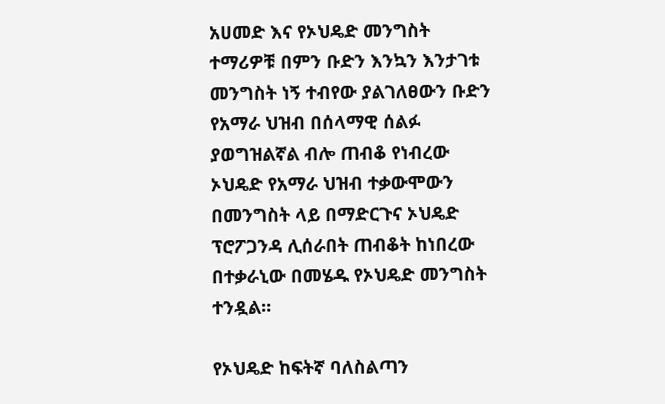አሀመድ እና የኦህዴድ መንግስት ተማሪዎቹ በምን ቡድን እንኳን እንታገቱ መንግስት ነኝ ተብየው ያልገለፀውን ቡድን የአማራ ህዝብ በሰላማዊ ሰልፉ ያወግዝልኛል ብሎ ጠብቆ የነብረው ኦህዴድ የአማራ ህዝብ ተቃውሞውን በመንግስት ላይ በማድርጉና ኦህዴድ ፕሮፖጋንዳ ሊሰራበት ጠብቆት ከነበረው በተቃራኒው በመሄዱ የኦህዴድ መንግስት ተንዷል።

የኦህዴድ ከፍትኛ ባለስልጣን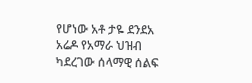የሆነው አቶ ታዬ ደንደአ አሬዶ የአማራ ህዝብ ካደረገው ሰላማዊ ሰልፍ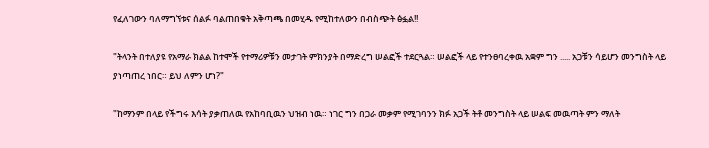የፈለገውን ባለማግኘቱና ሰልፉ ባልጠበቁት አቅጣጫ በመሂዱ የሚከተለውን በብስጭት ፅፏል!!

"ትላንት በተለያዩ የአማራ ክልል ከተሞች የተማሪዎቹን መታገት ምክንያት በማድረግ ሠልፎች ተደርጓል። ሠልፎች ላይ የተንፀባረቀዉ አቋም ግን ..... አጋቹን ሳይሆን መንግስት ላይ ያነጣጠረ ነበር። ይህ ለምን ሆነ?"

"ከማንም በላይ የችግሩ እሳት ያቃጠለዉ የአከባቢዉን ህዝብ ነዉ። ነገር ግን በጋራ መቃም የሚገባንን ክፉ አጋች ትቶ መንግስት ላይ ሠልፍ መዉጣት ምን ማለት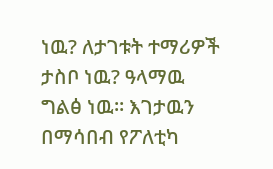ነዉ? ለታገቱት ተማሪዎች ታስቦ ነዉ? ዓላማዉ ግልፅ ነዉ። እገታዉን በማሳበብ የፖለቲካ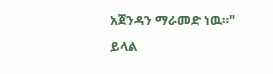አጀንዳን ማራመድ ነዉ።"
ይላል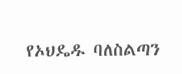የኦህዴዱ ባለስልጣን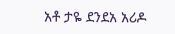አቶ ታዬ ደንደአ አሪዶ